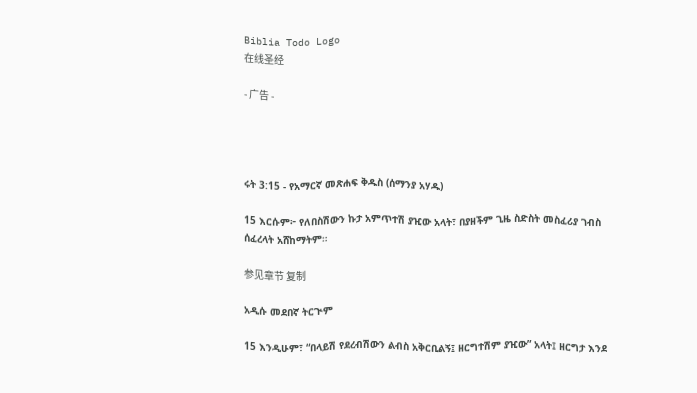Biblia Todo Logo
在线圣经

- 广告 -




ሩት 3:15 - የአማርኛ መጽሐፍ ቅዱስ (ሰማንያ አሃዱ)

15 እርሱም፦ የለበስሽውን ኩታ አምጥተሽ ያዢው አላት፣ በያዘችም ጊዜ ስድስት መስፈሪያ ገብስ ሰፈረላት አሸከማትም።

参见章节 复制

አዲሱ መደበኛ ትርጒም

15 እንዲሁም፣ “በላይሽ የደረብሽውን ልብስ አቅርቢልኝ፤ ዘርግተሽም ያዢው” አላት፤ ዘርግታ እንደ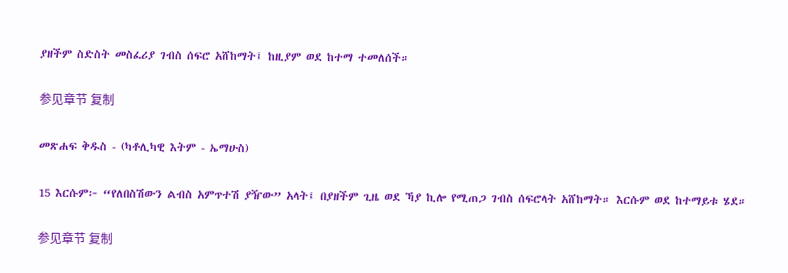ያዘችም ስድስት መስፈሪያ ገብስ ሰፍሮ አሸከማት፤ ከዚያም ወደ ከተማ ተመለሰች።

参见章节 复制

መጽሐፍ ቅዱስ - (ካቶሊካዊ እትም - ኤማሁስ)

15 እርሱም፦ “የለበስሽውን ልብስ አምጥተሽ ያዥው” አላት፤ በያዘችም ጊዜ ወደ ኻያ ኪሎ የሚጠጋ ገብስ ሰፍሮላት አሸከማት። እርሱም ወደ ከተማይቱ ሄደ።

参见章节 复制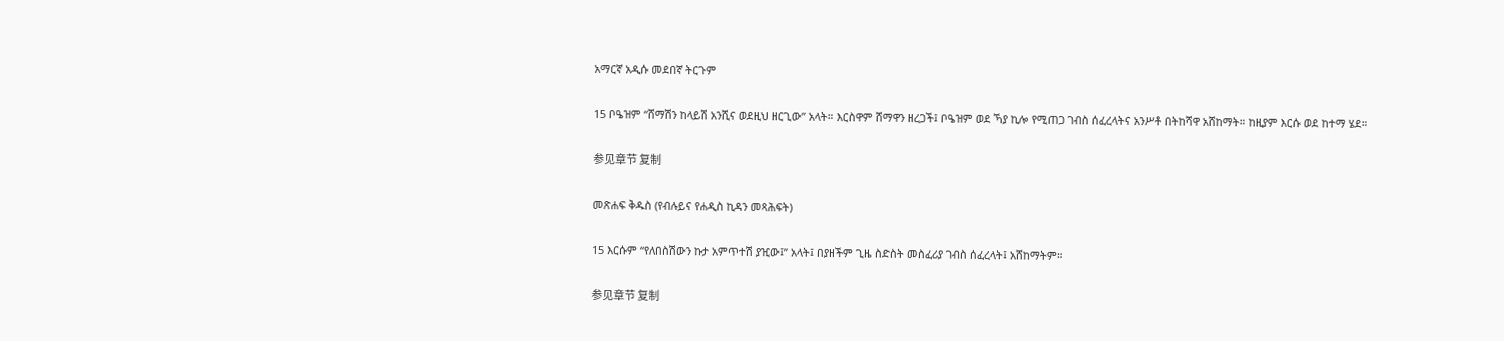አማርኛ አዲሱ መደበኛ ትርጉም

15 ቦዔዝም “ሸማሽን ከላይሽ አንሺና ወደዚህ ዘርጊው” አላት። እርስዋም ሸማዋን ዘረጋች፤ ቦዔዝም ወደ ኻያ ኪሎ የሚጠጋ ገብስ ሰፈረላትና አንሥቶ በትከሻዋ አሸከማት። ከዚያም እርሱ ወደ ከተማ ሄደ።

参见章节 复制

መጽሐፍ ቅዱስ (የብሉይና የሐዲስ ኪዳን መጻሕፍት)

15 እርሱም “የለበስሽውን ኩታ አምጥተሽ ያዢው፤” አላት፤ በያዘችም ጊዜ ስድስት መስፈሪያ ገብስ ሰፈረላት፤ አሸከማትም።

参见章节 复制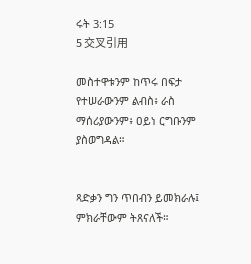ሩት 3:15
5 交叉引用

መስተዋቱንም ከጥሩ በፍታ የተሠራውንም ልብስ፥ ራስ ማሰሪያውንም፥ ዐይነ ርግቡንም ያስወግዳል።


ጻድቃን ግን ጥበብን ይመክራሉ፤ ምክራቸውም ትጸናለች።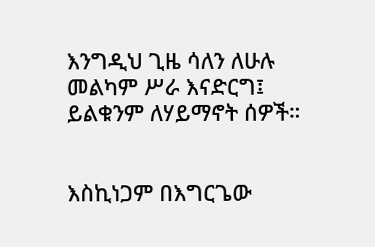እንግዲህ ጊዜ ሳለን ለሁሉ መልካም ሥራ እናድርግ፤ ይልቁንም ለሃይማኖት ሰዎች።


እስኪነጋም በእግርጌው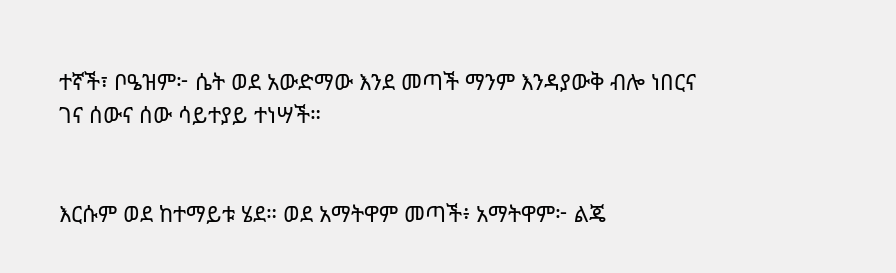ተኛች፣ ቦዔዝም፦ ሴት ወደ አውድማው እንደ መጣች ማንም እንዳያውቅ ብሎ ነበርና ገና ሰውና ሰው ሳይተያይ ተነሣች።


እርሱም ወደ ከተማይቱ ሄደ። ወደ አማትዋም መጣች፥ አማትዋም፦ ልጄ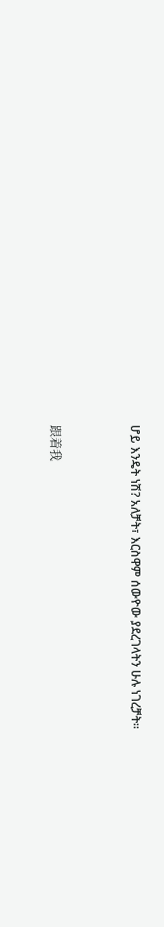ሆይ እንዴት ነሽ? አለቻት፣ እርስዋም ሰውዮው ያደረገላትን ሁሉ ነገረቻት።


跟着我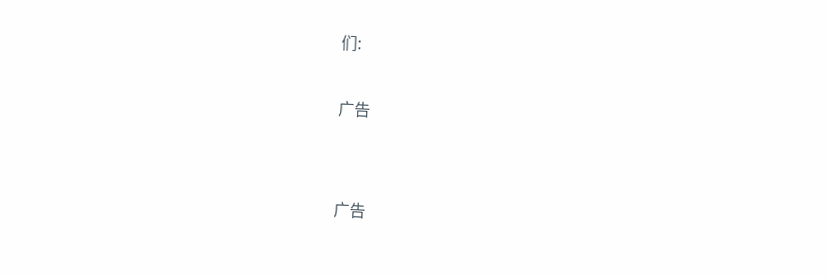们:

广告


广告